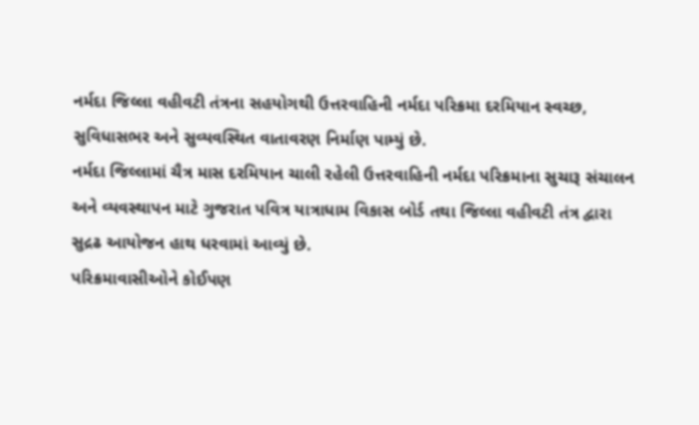નર્મદા જિલ્લા વહીવટી તંત્રના સહયોગથી ઉત્તરવાહિની નર્મદા પરિક્રમા દરમિયાન સ્વચ્છ, સુવિધાસભર અને સુવ્યવસ્થિત વાતાવરણ નિર્માણ પામ્યું છે.
નર્મદા જિલ્લામાં ચૈત્ર માસ દરમિયાન ચાલી રહેલી ઉત્તરવાહિની નર્મદા પરિક્રમાના સુચારૂ સંચાલન અને વ્યવસ્થાપન માટે ગુજરાત પવિત્ર યાત્રાધામ વિકાસ બોર્ડ તથા જિલ્લા વહીવટી તંત્ર દ્વારા સુદ્રઢ આયોજન હાથ ધરવામાં આવ્યું છે.
પરિક્રમાવાસીઓને કોઈપણ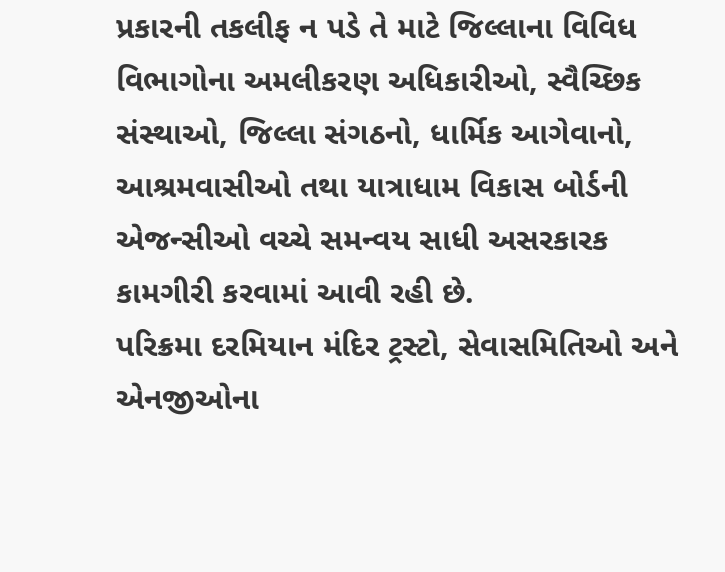પ્રકારની તકલીફ ન પડે તે માટે જિલ્લાના વિવિધ વિભાગોના અમલીકરણ અધિકારીઓ, સ્વૈચ્છિક સંસ્થાઓ, જિલ્લા સંગઠનો, ધાર્મિક આગેવાનો, આશ્રમવાસીઓ તથા યાત્રાધામ વિકાસ બોર્ડની એજન્સીઓ વચ્ચે સમન્વય સાધી અસરકારક કામગીરી કરવામાં આવી રહી છે.
પરિક્રમા દરમિયાન મંદિર ટ્રસ્ટો, સેવાસમિતિઓ અને એનજીઓના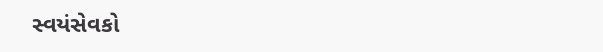સ્વયંસેવકો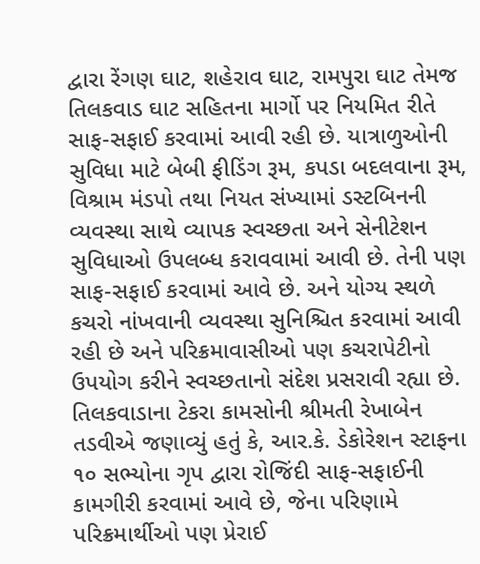દ્વારા રેંગણ ઘાટ, શહેરાવ ઘાટ, રામપુરા ઘાટ તેમજ તિલકવાડ ઘાટ સહિતના માર્ગો પર નિયમિત રીતે સાફ-સફાઈ કરવામાં આવી રહી છે. યાત્રાળુઓની સુવિધા માટે બેબી ફીડિંગ રૂમ, કપડા બદલવાના રૂમ, વિશ્રામ મંડપો તથા નિયત સંખ્યામાં ડસ્ટબિનની વ્યવસ્થા સાથે વ્યાપક સ્વચ્છતા અને સેનીટેશન સુવિધાઓ ઉપલબ્ધ કરાવવામાં આવી છે. તેની પણ સાફ-સફાઈ કરવામાં આવે છે. અને યોગ્ય સ્થળે કચરો નાંખવાની વ્યવસ્થા સુનિશ્ચિત કરવામાં આવી રહી છે અને પરિક્રમાવાસીઓ પણ કચરાપેટીનો ઉપયોગ કરીને સ્વચ્છતાનો સંદેશ પ્રસરાવી રહ્યા છે.
તિલકવાડાના ટેકરા કામસોની શ્રીમતી રેખાબેન તડવીએ જણાવ્યું હતું કે, આર.કે. ડેકોરેશન સ્ટાફના ૧૦ સભ્યોના ગૃપ દ્વારા રોજિંદી સાફ-સફાઈની કામગીરી કરવામાં આવે છે, જેના પરિણામે પરિક્રમાર્થીઓ પણ પ્રેરાઈ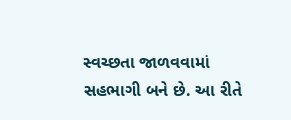સ્વચ્છતા જાળવવામાં સહભાગી બને છે. આ રીતે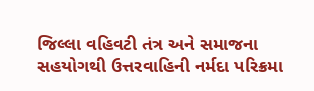જિલ્લા વહિવટી તંત્ર અને સમાજના સહયોગથી ઉત્તરવાહિની નર્મદા પરિક્રમા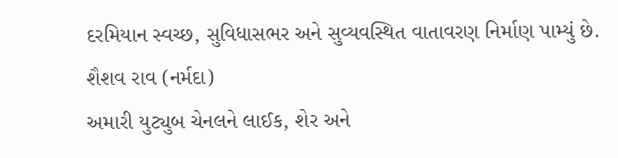દરમિયાન સ્વચ્છ, સુવિધાસભર અને સુવ્યવસ્થિત વાતાવરણ નિર્માણ પામ્યું છે.
શૈશવ રાવ (નર્મદા)
અમારી યુટ્યુબ ચેનલને લાઈક, શેર અને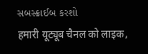સબસ્ક્રાઈબ કરશો
हमारी यूट्यूब चैनल को लाइक,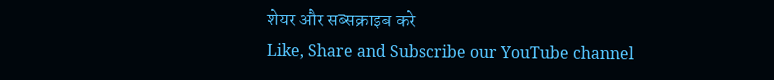शेयर और सब्सक्राइब करे
Like, Share and Subscribe our YouTube channel